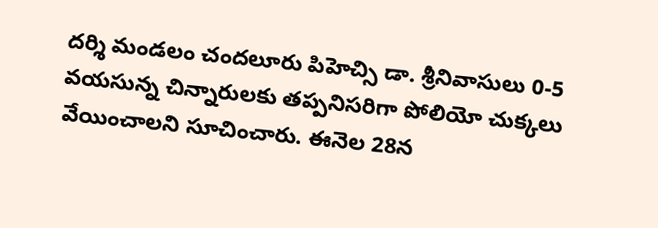దర్శి మండలం చందలూరు పిహెచ్సి డా. శ్రీనివాసులు 0-5 వయసున్న చిన్నారులకు తప్పనిసరిగా పోలియో చుక్కలు వేయించాలని సూచించారు. ఈనెల 28న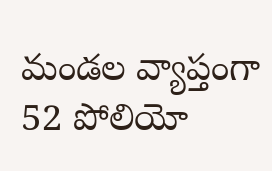మండల వ్యాప్తంగా 52 పోలియో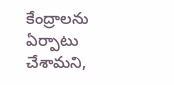కేంద్రాలను ఏర్పాటు చేశామని,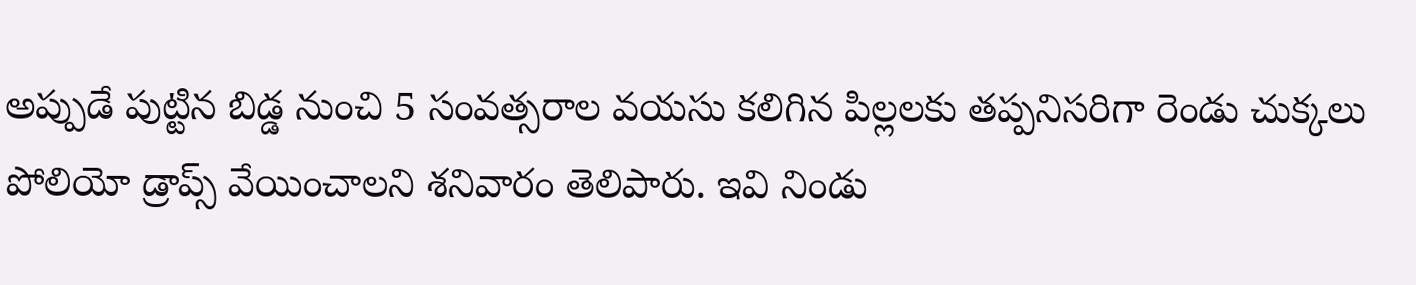అప్పుడే పుట్టిన బిడ్డ నుంచి 5 సంవత్సరాల వయసు కలిగిన పిల్లలకు తప్పనిసరిగా రెండు చుక్కలు పోలియో డ్రాప్స్ వేయించాలని శనివారం తెలిపారు. ఇవి నిండు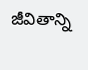జీవితాన్ని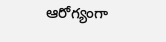ఆరోగ్యంగా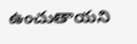ఉంచుతాయని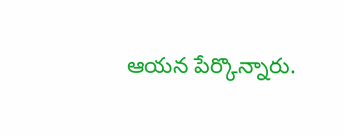ఆయన పేర్కొన్నారు.